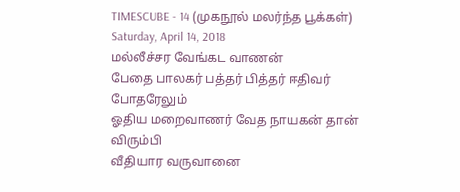TIMESCUBE - 14 (முகநூல் மலர்ந்த பூக்கள்)
Saturday, April 14, 2018
மல்லீச்சர வேங்கட வாணன்
பேதை பாலகர் பத்தர் பித்தர் ஈதிவர் போதரேலும்
ஓதிய மறைவாணர் வேத நாயகன் தான் விரும்பி
வீதியார வருவானை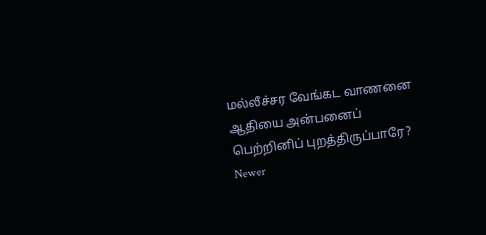மல்லீச்சர வேங்கட வாணனை
ஆதியை அன்பனைப் பெற்றினிப் புறத்திருப்பாரே?
Newer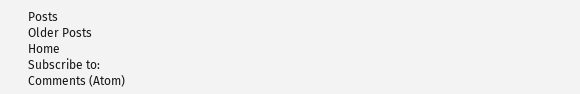Posts
Older Posts
Home
Subscribe to:
Comments (Atom)